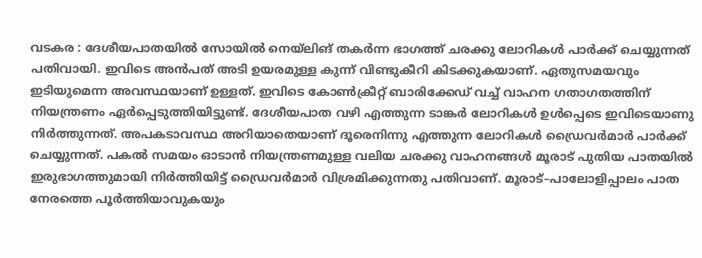വടകര : ദേശീയപാതയിൽ സോയിൽ നെയ്ലിങ് തകർന്ന ഭാഗത്ത് ചരക്കു ലോറികൾ പാർക്ക് ചെയ്യുന്നത് പതിവായി. ഇവിടെ അൻപത് അടി ഉയരമുള്ള കുന്ന് വിണ്ടുകീറി കിടക്കുകയാണ്. ഏതുസമയവും ഇടിയുമെന്ന അവസ്ഥയാണ് ഉള്ളത്. ഇവിടെ കോൺക്രീറ്റ് ബാരിക്കേഡ് വച്ച് വാഹന ഗതാഗതത്തിന് നിയന്ത്രണം ഏർപ്പെടുത്തിയിട്ടുണ്ട്. ദേശീയപാത വഴി എത്തുന്ന ടാങ്കർ ലോറികൾ ഉൾപ്പെടെ ഇവിടെയാണു നിർത്തുന്നത്. അപകടാവസ്ഥ അറിയാതെയാണ് ദൂരെനിന്നു എത്തുന്ന ലോറികൾ ഡ്രൈവർമാർ പാർക്ക് ചെയ്യുന്നത്. പകൽ സമയം ഓടാൻ നിയന്ത്രണമുള്ള വലിയ ചരക്കു വാഹനങ്ങൾ മൂരാട് പുതിയ പാതയിൽ ഇരുഭാഗത്തുമായി നിർത്തിയിട്ട് ഡ്രൈവർമാർ വിശ്രമിക്കുന്നതു പതിവാണ്. മൂരാട്–പാലോളിപ്പാലം പാത നേരത്തെ പൂർത്തിയാവുകയും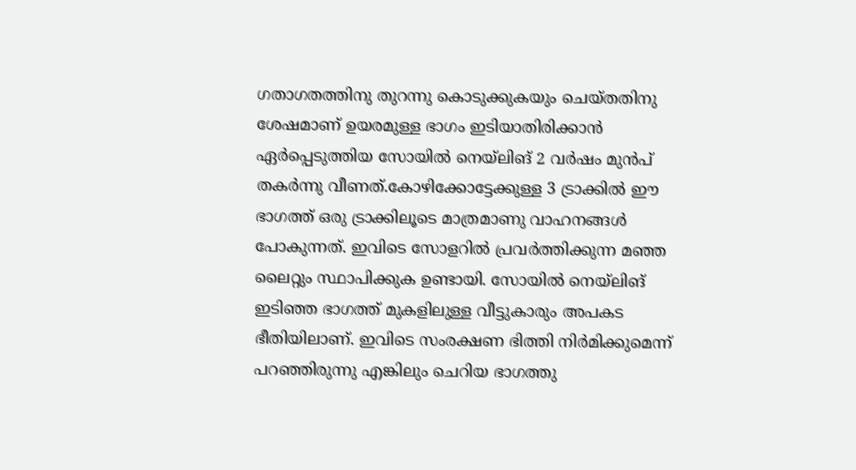ഗതാഗതത്തിനു തുറന്നു കൊടുക്കുകയും ചെയ്തതിനു ശേഷമാണ് ഉയരമുള്ള ഭാഗം ഇടിയാതിരിക്കാൻ ഏർപ്പെടുത്തിയ സോയിൽ നെയ്ലിങ് 2 വർഷം മുൻപ് തകർന്നു വീണത്.കോഴിക്കോട്ടേക്കുള്ള 3 ട്രാക്കിൽ ഈ ഭാഗത്ത് ഒരു ട്രാക്കിലൂടെ മാത്രമാണു വാഹനങ്ങൾ പോകുന്നത്. ഇവിടെ സോളറിൽ പ്രവർത്തിക്കുന്ന മഞ്ഞ ലൈറ്റും സ്ഥാപിക്കുക ഉണ്ടായി. സോയിൽ നെയ്ലിങ് ഇടിഞ്ഞ ഭാഗത്ത് മുകളിലുള്ള വീട്ടുകാരും അപകട ഭീതിയിലാണ്. ഇവിടെ സംരക്ഷണ ഭിത്തി നിർമിക്കുമെന്ന് പറഞ്ഞിരുന്നു എങ്കിലും ചെറിയ ഭാഗത്തു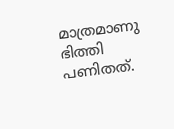മാത്രമാണു ഭിത്തി പണിതത്.